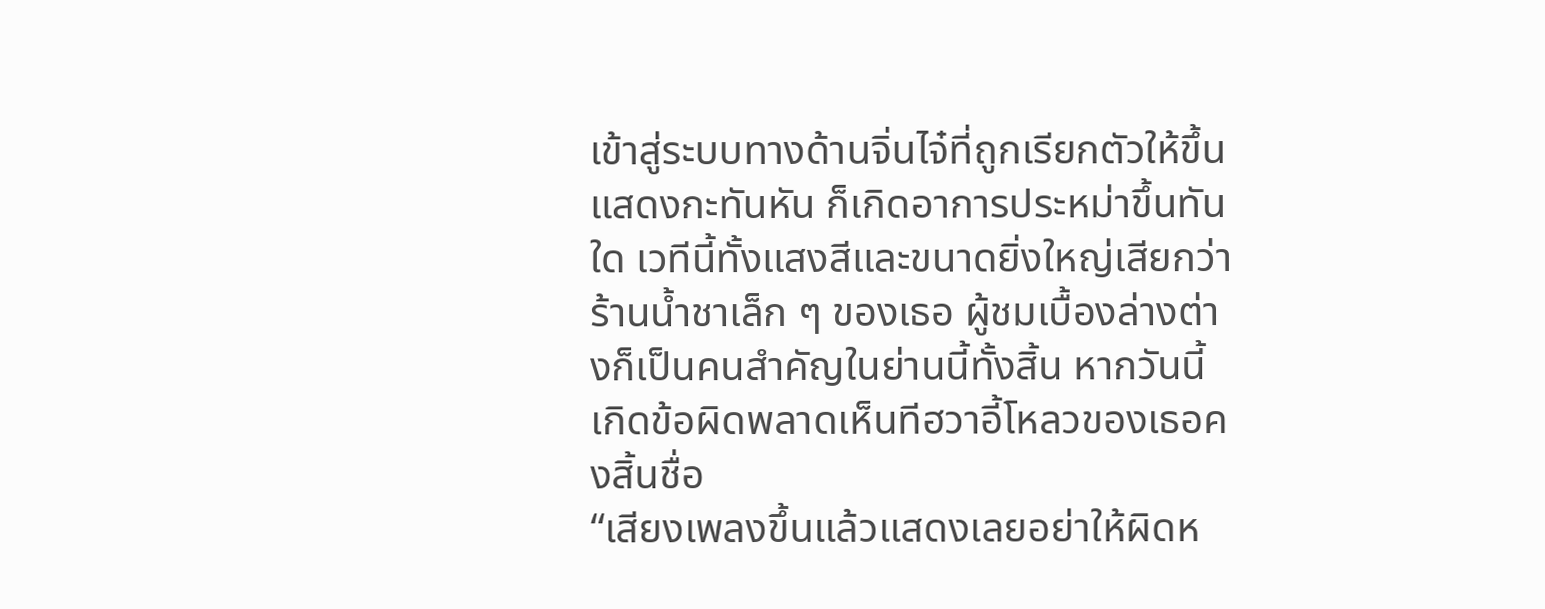เข้าสู่ระบบทางด้านจิ่นไจ๋ที่ถูกเรียกตัวให้ขึ้นแสดงกะทันหัน ก็เกิดอาการประหม่าขึ้นทันใด เวทีนี้ทั้งแสงสีและขนาดยิ่งใหญ่เสียกว่าร้านน้ำชาเล็ก ๆ ของเธอ ผู้ชมเบื้องล่างต่างก็เป็นคนสำคัญในย่านนี้ทั้งสิ้น หากวันนี้เกิดข้อผิดพลาดเห็นทีฮวาอี้โหลวของเธอคงสิ้นชื่อ
“เสียงเพลงขึ้นแล้วแสดงเลยอย่าให้ผิดห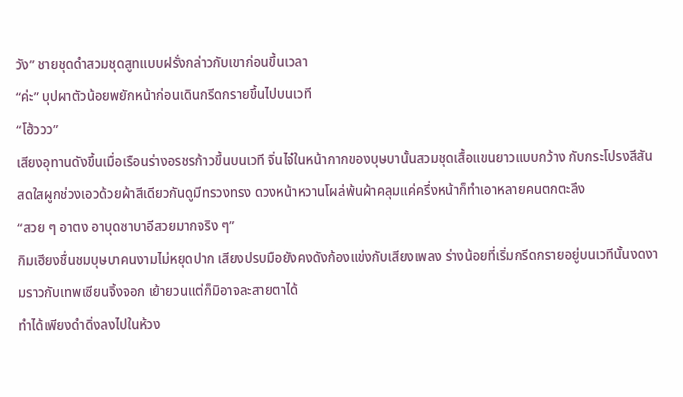วัง” ชายชุดดำสวมชุดสูทแบบฝรั่งกล่าวกับเขาก่อนขึ้นเวลา
“ค่ะ” บุปผาตัวน้อยพยักหน้าก่อนเดินกรีดกรายขึ้นไปบนเวที
“โฮ้ววว”
เสียงอุทานดังขึ้นเมื่อเรือนร่างอรชรก้าวขึ้นบนเวที จิ่นไจ๋ในหน้ากากของบุษบานั้นสวมชุดเสื้อแขนยาวแบบกว้าง กับกระโปรงสีสันสดใสผูกช่วงเอวด้วยผ้าสีเดียวกันดูมีทรวงทรง ดวงหน้าหวานโผล่พ้นผ้าคลุมแค่ครึ่งหน้าก็ทำเอาหลายคนตกตะลึง
“สวย ๆ อาตง อาบุดซาบาอีสวยมากจริง ๆ”
กิมเฮียงชื่นชมบุษบาคนงามไม่หยุดปาก เสียงปรบมือยังคงดังก้องแข่งกับเสียงเพลง ร่างน้อยที่เริ่มกรีดกรายอยู่บนเวทีนั้นงดงามราวกับเทพเซียนจิ้งจอก เย้ายวนแต่ก็มิอาจละสายตาได้
ทำได้เพียงดำดิ่งลงไปในห้วง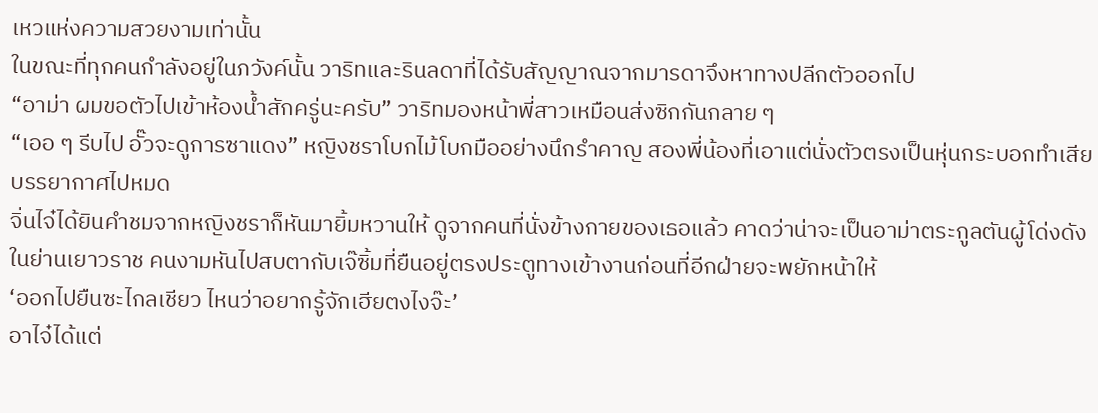เหวแห่งความสวยงามเท่านั้น
ในขณะที่ทุกคนกำลังอยู่ในภวังค์นั้น วาริทและรินลดาที่ได้รับสัญญาณจากมารดาจึงหาทางปลีกตัวออกไป
“อาม่า ผมขอตัวไปเข้าห้องน้ำสักครู่นะครับ” วาริทมองหน้าพี่สาวเหมือนส่งซิกกันกลาย ๆ
“เออ ๆ รีบไป อั๊วจะดูการซาแดง” หญิงชราโบกไม้โบกมืออย่างนึกรำคาญ สองพี่น้องที่เอาแต่นั่งตัวตรงเป็นหุ่นกระบอกทำเสียบรรยากาศไปหมด
จิ่นไจ๋ได้ยินคำชมจากหญิงชราก็หันมายิ้มหวานให้ ดูจากคนที่นั่งข้างกายของเธอแล้ว คาดว่าน่าจะเป็นอาม่าตระกูลตันผู้โด่งดังในย่านเยาวราช คนงามหันไปสบตากับเจ๊ซิ้มที่ยืนอยู่ตรงประตูทางเข้างานก่อนที่อีกฝ่ายจะพยักหน้าให้
‘ออกไปยืนซะไกลเชียว ไหนว่าอยากรู้จักเฮียตงไงจ๊ะ’
อาไจ๋ได้แต่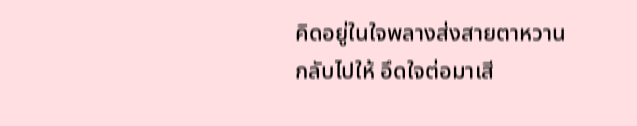คิดอยู่ในใจพลางส่งสายตาหวานกลับไปให้ อึดใจต่อมาเสี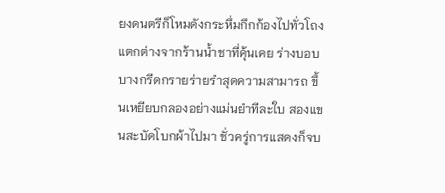ยงดนตรีก็โหมดังกระหึ่มกึกก้องไปทั่วโถงแตกต่างจากร้านน้ำชาที่คุ้นเคย ร่างบอบบางกรีดกรายร่ายรำสุดความสามารถ ขึ้นเหยียบกลองอย่างแม่นยำทีละใบ สองแขนสะบัดโบกผ้าไปมา ชั่วครู่การแสดงก็จบ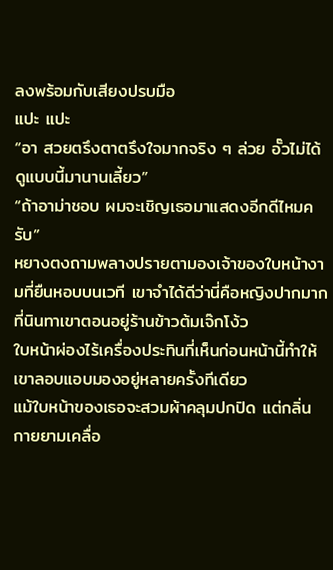ลงพร้อมกับเสียงปรบมือ
แปะ แปะ
“อา สวยตรึงตาตรึงใจมากจริง ๆ ล่วย อั๊วไม่ได้ดูแบบนี้มานานเลี้ยว”
“ถ้าอาม่าชอบ ผมจะเชิญเธอมาแสดงอีกดีไหมครับ”
หยางตงถามพลางปรายตามองเจ้าของใบหน้างามที่ยืนหอบบนเวที เขาจำได้ดีว่านี่คือหญิงปากมากที่นินทาเขาตอนอยู่ร้านข้าวต้มเจ๊กโง้ว
ใบหน้าผ่องไร้เครื่องประทินที่เห็นก่อนหน้านี้ทำให้เขาลอบแอบมองอยู่หลายครั้งทีเดียว
แม้ใบหน้าของเธอจะสวมผ้าคลุมปกปิด แต่กลิ่นกายยามเคลื่อ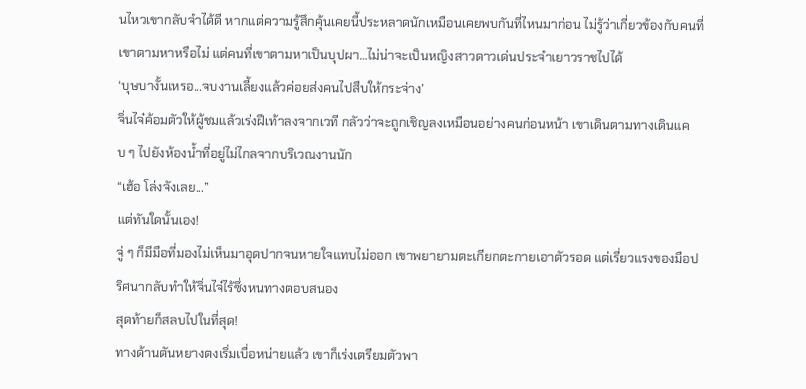นไหวเขากลับจำได้ดี หากแต่ความรู้สึกคุ้นเคยนี้ประหลาดนักเหมือนเคยพบกันที่ไหนมาก่อน ไม่รู้ว่าเกี่ยวข้องกับคนที่เขาตามหาหรือไม่ แต่คนที่เขาตามหาเป็นบุปผา…ไม่น่าจะเป็นหญิงสาวดาวเด่นประจำเยาวราชไปได้
‘บุษบางั้นเหรอ...จบงานเลี้ยงแล้วค่อยส่งคนไปสืบให้กระจ่าง’
จิ่นไจ๋ค้อมตัวให้ผู้ชมแล้วเร่งฝีเท้าลงจากเวที กลัวว่าจะถูกเชิญลงเหมือนอย่างคนก่อนหน้า เขาเดินตามทางเดินแคบ ๆ ไปยังห้องน้ำที่อยู่ไม่ไกลจากบริเวณงานนัก
“เฮ้อ โล่งจังเลย...”
แต่ทันใดนั้นเอง!
จู่ ๆ ก็มีมือที่มองไม่เห็นมาอุดปากจนหายใจแทบไม่ออก เขาพยายามตะเกียกตะกายเอาตัวรอด แต่เรี่ยวแรงของมือปริศนากลับทำให้จิ่นไจ๋ไร้ซึ่งหนทางตอบสนอง
สุดท้ายก็สลบไปในที่สุด!
ทางด้านตันหยางตงเริ่มเบื่อหน่ายแล้ว เขาก็เร่งเตรียมตัวพา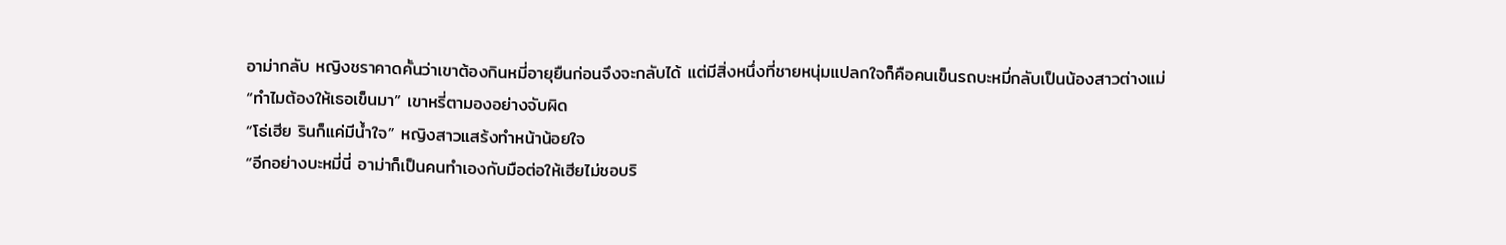อาม่ากลับ หญิงชราคาดคั้นว่าเขาต้องกินหมี่อายุยืนก่อนจึงจะกลับได้ แต่มีสิ่งหนึ่งที่ชายหนุ่มแปลกใจก็คือคนเข็นรถบะหมี่กลับเป็นน้องสาวต่างแม่
“ทำไมต้องให้เธอเข็นมา” เขาหรี่ตามองอย่างจับผิด
“โธ่เฮีย รินก็แค่มีน้ำใจ” หญิงสาวแสร้งทำหน้าน้อยใจ
“อีกอย่างบะหมี่นี่ อาม่าก็เป็นคนทำเองกับมือต่อให้เฮียไม่ชอบริ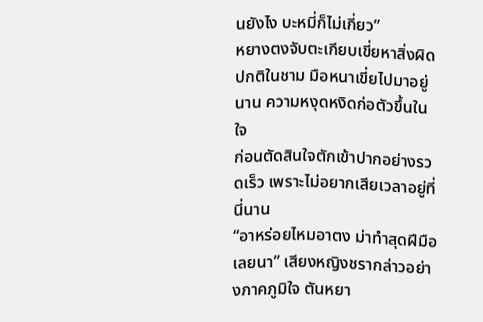นยังไง บะหมี่ก็ไม่เกี่ยว”
หยางตงจับตะเกียบเขี่ยหาสิ่งผิดปกติในชาม มือหนาเขี่ยไปมาอยู่นาน ความหงุดหงิดก่อตัวขึ้นในใจ
ก่อนตัดสินใจตักเข้าปากอย่างรวดเร็ว เพราะไม่อยากเสียเวลาอยู่ที่นี่นาน
“อาหร่อยไหมอาตง ม่าทำสุดฝีมือเลยนา” เสียงหญิงชรากล่าวอย่างภาคภูมิใจ ตันหยา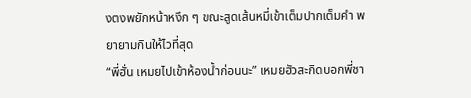งตงพยักหน้าหงึก ๆ ขณะสูดเส้นหมี่เข้าเต็มปากเต็มคำ พยายามกินให้ไวที่สุด
“พี่ฮั่น เหมยไปเข้าห้องน้ำก่อนนะ” เหมยฮัวสะกิดบอกพี่ชา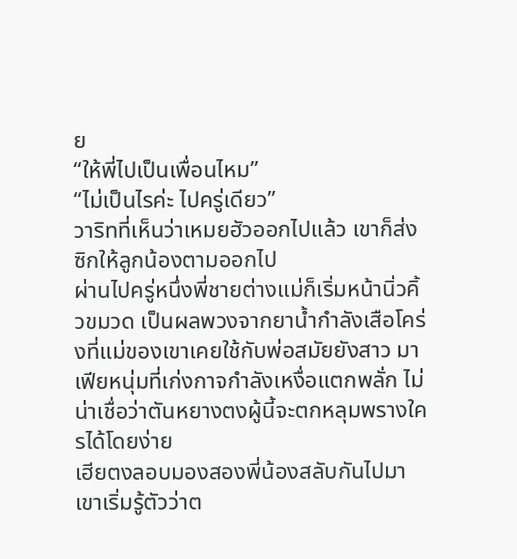ย
“ให้พี่ไปเป็นเพื่อนไหม”
“ไม่เป็นไรค่ะ ไปครู่เดียว”
วาริทที่เห็นว่าเหมยฮัวออกไปแล้ว เขาก็ส่งซิกให้ลูกน้องตามออกไป
ผ่านไปครู่หนึ่งพี่ชายต่างแม่ก็เริ่มหน้านิ่วคิ้วขมวด เป็นผลพวงจากยาน้ำกำลังเสือโคร่งที่แม่ของเขาเคยใช้กับพ่อสมัยยังสาว มาเฟียหนุ่มที่เก่งกาจกำลังเหงื่อแตกพลั่ก ไม่น่าเชื่อว่าตันหยางตงผู้นี้จะตกหลุมพรางใครได้โดยง่าย
เฮียตงลอบมองสองพี่น้องสลับกันไปมา เขาเริ่มรู้ตัวว่าต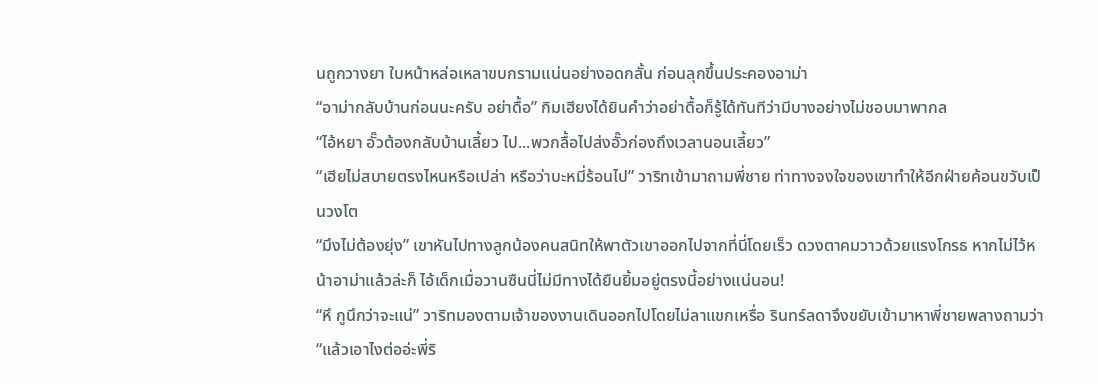นถูกวางยา ใบหน้าหล่อเหลาขบกรามแน่นอย่างอดกลั้น ก่อนลุกขึ้นประคองอาม่า
“อาม่ากลับบ้านก่อนนะครับ อย่าดื้อ” กิมเฮียงได้ยินคำว่าอย่าดื้อก็รู้ได้ทันทีว่ามีบางอย่างไม่ชอบมาพากล
“ไอ้หยา อั๊วต้องกลับบ้านเลี้ยว ไป...พวกลื้อไปส่งอั๊วก่องถึงเวลานอนเลี้ยว”
“เฮียไม่สบายตรงไหนหรือเปล่า หรือว่าบะหมี่ร้อนไป” วาริทเข้ามาถามพี่ชาย ท่าทางจงใจของเขาทำให้อีกฝ่ายค้อนขวับเป็นวงโต
“มึงไม่ต้องยุ่ง” เขาหันไปทางลูกน้องคนสนิทให้พาตัวเขาออกไปจากที่นี่โดยเร็ว ดวงตาคมวาวด้วยแรงโกรธ หากไม่ไว้หน้าอาม่าแล้วล่ะก็ ไอ้เด็กเมื่อวานซืนนี่ไม่มีทางได้ยืนยิ้มอยู่ตรงนี้อย่างแน่นอน!
“หึ กูนึกว่าจะแน่” วาริทมองตามเจ้าของงานเดินออกไปโดยไม่ลาแขกเหรื่อ รินทร์ลดาจึงขยับเข้ามาหาพี่ชายพลางถามว่า
“แล้วเอาไงต่ออ่ะพี่ริ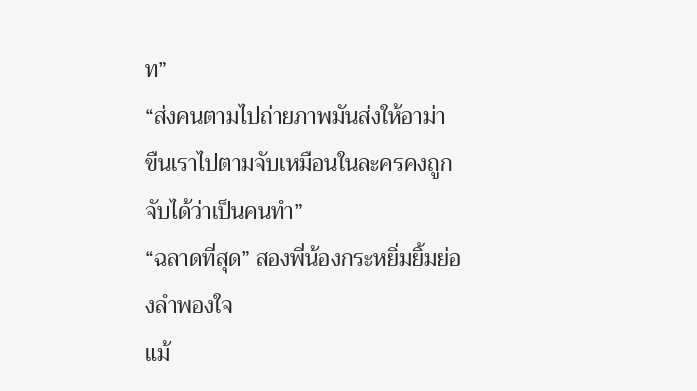ท”
“ส่งคนตามไปถ่ายภาพมันส่งให้อาม่า ขืนเราไปตามจับเหมือนในละครคงถูกจับได้ว่าเป็นคนทำ”
“ฉลาดที่สุด” สองพี่น้องกระหยิ่มยิ้มย่องลำพองใจ
แม้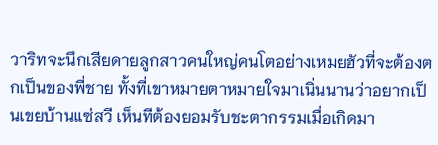วาริทจะนึกเสียดายลูกสาวคนใหญ่คนโตอย่างเหมยฮัวที่จะต้องตกเป็นของพี่ชาย ทั้งที่เขาหมายตาหมายใจมาเนิ่นนานว่าอยากเป็นเขยบ้านแซ่สวี เห็นทีต้องยอมรับชะตากรรมเมื่อเกิดมา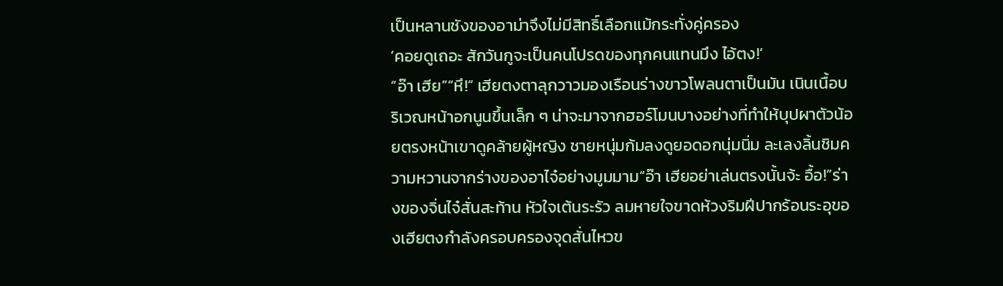เป็นหลานชังของอาม่าจึงไม่มีสิทธิ์เลือกแม้กระทั่งคู่ครอง
‘คอยดูเถอะ สักวันกูจะเป็นคนโปรดของทุกคนแทนมึง ไอ้ตง!’
“อ๊า เฮีย”“หึ!” เฮียตงตาลุกวาวมองเรือนร่างขาวโพลนตาเป็นมัน เนินเนื้อบริเวณหน้าอกนูนขึ้นเล็ก ๆ น่าจะมาจากฮอร์โมนบางอย่างที่ทำให้บุปผาตัวน้อยตรงหน้าเขาดูคล้ายผู้หญิง ชายหนุ่มก้มลงดูยอดอกนุ่มนิ่ม ละเลงลิ้นชิมความหวานจากร่างของอาไจ๋อย่างมูมมาม“อ๊า เฮียอย่าเล่นตรงนั้นจ้ะ อื้อ!”ร่างของจิ่นไจ๋สั่นสะท้าน หัวใจเต้นระรัว ลมหายใจขาดห้วงริมฝีปากร้อนระอุของเฮียตงกำลังครอบครองจุดสั่นไหวข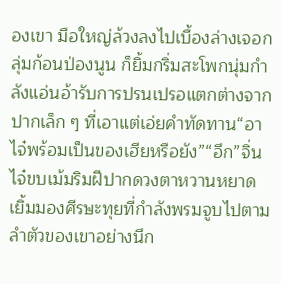องเขา มือใหญ่ล้วงลงไปเบื้องล่างเจอกลุ่มก้อนป่องนูน ก็ยิ้มกริ่มสะโพกนุ่มกำลังแอ่นอ้ารับการปรนเปรอแตกต่างจากปากเล็ก ๆ ที่เอาแต่เอ่ยคำทัดทาน“อาไจ๋พร้อมเป็นของเฮียหรือยัง”“อึก”จิ่นไจ๋ขบเม้มริมฝีปากดวงตาหวานหยาดเยิ้มมองศีรษะทุยที่กำลังพรมจูบไปตามลำตัวของเขาอย่างนึก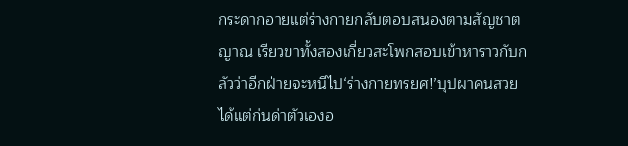กระดากอายแต่ร่างกายกลับตอบสนองตามสัญชาตญาณ เรียวขาทั้งสองเกี่ยวสะโพกสอบเข้าหาราวกับกลัวว่าอีกฝ่ายจะหนีไป‘ร่างกายทรยศ!’บุปผาคนสวยได้แต่ก่นด่าตัวเองอ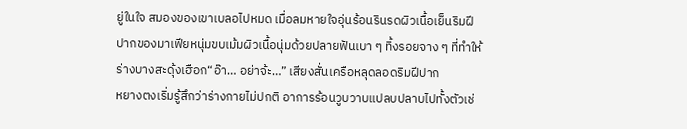ยู่ในใจ สมองของเขาเบลอไปหมด เมื่อลมหายใจอุ่นร้อนรินรดผิวเนื้อเย็นริมฝีปากของมาเฟียหนุ่มขบเม้มผิวเนื้อนุ่มด้วยปลายฟันเบา ๆ ทิ้งรอยจาง ๆ ที่ทำให้ร่างบางสะดุ้งเฮือก“อ๊า… อย่าจ้ะ…” เสียงสั่นเครือหลุดลอดริมฝีปาก
หยางตงเริ่มรู้สึกว่าร่างกายไม่ปกติ อาการร้อนวูบวาบแปลบปลาบไปทั้งตัวเช่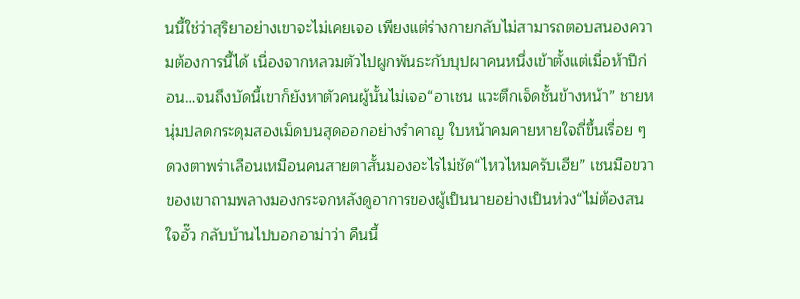นนี้ใช่ว่าสุริยาอย่างเขาจะไม่เคยเจอ เพียงแต่ร่างกายกลับไม่สามารถตอบสนองความต้องการนี้ได้ เนื่องจากหลวมตัวไปผูกพันธะกับบุปผาคนหนึ่งเข้าตั้งแต่เมื่อห้าปีก่อน…จนถึงบัดนี้เขาก็ยังหาตัวคนผู้นั้นไม่เจอ“อาเชน แวะตึกเจ็ดชั้นข้างหน้า” ชายหนุ่มปลดกระดุมสองเม็ดบนสุดออกอย่างรำคาญ ใบหน้าคมคายหายใจถี่ขึ้นเรื่อย ๆ ดวงตาพร่าเลือนเหมือนคนสายตาสั้นมองอะไรไม่ชัด“ไหวไหมครับเฮีย” เชนมือขวาของเขาถามพลางมองกระจกหลังดูอาการของผู้เป็นนายอย่างเป็นห่วง“ไม่ต้องสนใจอั๊ว กลับบ้านไปบอกอาม่าว่า คืนนี้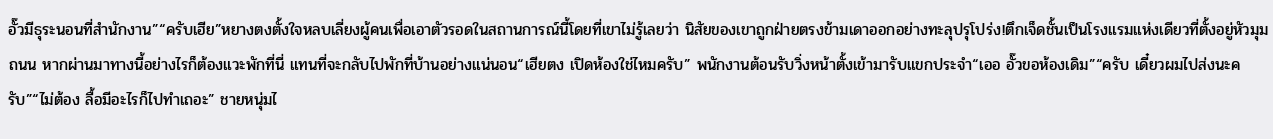อั๊วมีธุระนอนที่สำนักงาน”“ครับเฮีย”หยางตงตั้งใจหลบเลี่ยงผู้คนเพื่อเอาตัวรอดในสถานการณ์นี้โดยที่เขาไม่รู้เลยว่า นิสัยของเขาถูกฝ่ายตรงข้ามเดาออกอย่างทะลุปรุโปร่ง!ตึกเจ็ดชั้นเป็นโรงแรมแห่งเดียวที่ตั้งอยู่หัวมุมถนน หากผ่านมาทางนี้อย่างไรก็ต้องแวะพักที่นี่ แทนที่จะกลับไปพักที่บ้านอย่างแน่นอน“เฮียตง เปิดห้องใช่ไหมครับ” พนักงานต้อนรับวิ่งหน้าตั้งเข้ามารับแขกประจำ“เออ อั๊วขอห้องเดิม”“ครับ เดี๋ยวผมไปส่งนะครับ”“ไม่ต้อง ลื้อมีอะไรก็ไปทำเถอะ” ชายหนุ่มไ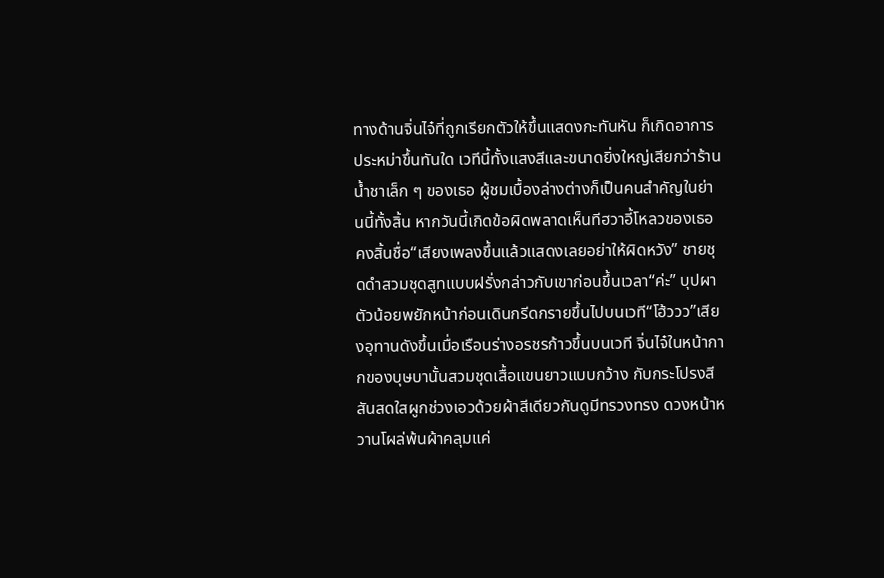ทางด้านจิ่นไจ๋ที่ถูกเรียกตัวให้ขึ้นแสดงกะทันหัน ก็เกิดอาการประหม่าขึ้นทันใด เวทีนี้ทั้งแสงสีและขนาดยิ่งใหญ่เสียกว่าร้านน้ำชาเล็ก ๆ ของเธอ ผู้ชมเบื้องล่างต่างก็เป็นคนสำคัญในย่านนี้ทั้งสิ้น หากวันนี้เกิดข้อผิดพลาดเห็นทีฮวาอี้โหลวของเธอคงสิ้นชื่อ“เสียงเพลงขึ้นแล้วแสดงเลยอย่าให้ผิดหวัง” ชายชุดดำสวมชุดสูทแบบฝรั่งกล่าวกับเขาก่อนขึ้นเวลา“ค่ะ” บุปผาตัวน้อยพยักหน้าก่อนเดินกรีดกรายขึ้นไปบนเวที“โฮ้ววว”เสียงอุทานดังขึ้นเมื่อเรือนร่างอรชรก้าวขึ้นบนเวที จิ่นไจ๋ในหน้ากากของบุษบานั้นสวมชุดเสื้อแขนยาวแบบกว้าง กับกระโปรงสีสันสดใสผูกช่วงเอวด้วยผ้าสีเดียวกันดูมีทรวงทรง ดวงหน้าหวานโผล่พ้นผ้าคลุมแค่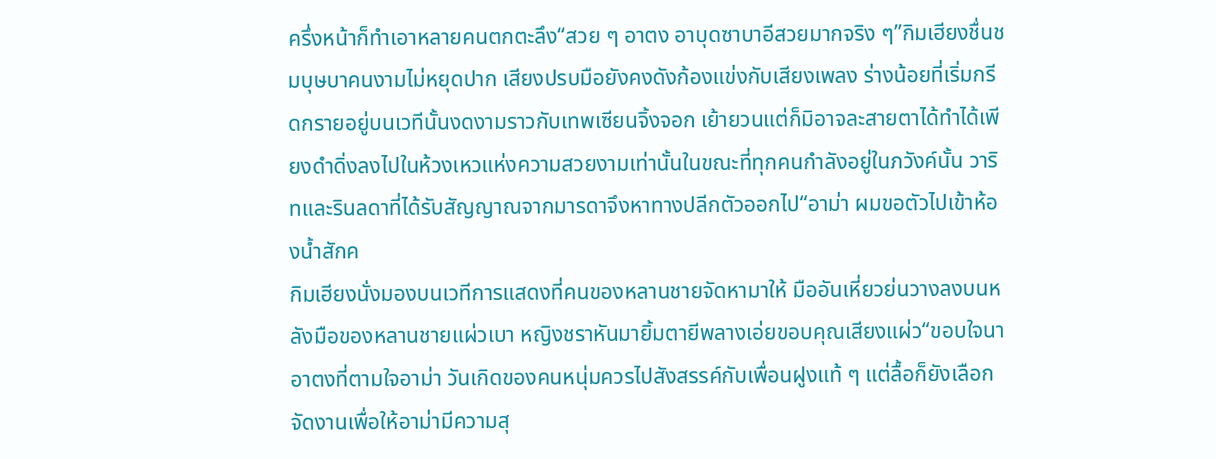ครึ่งหน้าก็ทำเอาหลายคนตกตะลึง“สวย ๆ อาตง อาบุดซาบาอีสวยมากจริง ๆ”กิมเฮียงชื่นชมบุษบาคนงามไม่หยุดปาก เสียงปรบมือยังคงดังก้องแข่งกับเสียงเพลง ร่างน้อยที่เริ่มกรีดกรายอยู่บนเวทีนั้นงดงามราวกับเทพเซียนจิ้งจอก เย้ายวนแต่ก็มิอาจละสายตาได้ทำได้เพียงดำดิ่งลงไปในห้วงเหวแห่งความสวยงามเท่านั้นในขณะที่ทุกคนกำลังอยู่ในภวังค์นั้น วาริทและรินลดาที่ได้รับสัญญาณจากมารดาจึงหาทางปลีกตัวออกไป“อาม่า ผมขอตัวไปเข้าห้องน้ำสักค
กิมเฮียงนั่งมองบนเวทีการแสดงที่คนของหลานชายจัดหามาให้ มืออันเหี่ยวย่นวางลงบนหลังมือของหลานชายแผ่วเบา หญิงชราหันมายิ้มตายีพลางเอ่ยขอบคุณเสียงแผ่ว“ขอบใจนาอาตงที่ตามใจอาม่า วันเกิดของคนหนุ่มควรไปสังสรรค์กับเพื่อนฝูงแท้ ๆ แต่ลื้อก็ยังเลือกจัดงานเพื่อให้อาม่ามีความสุ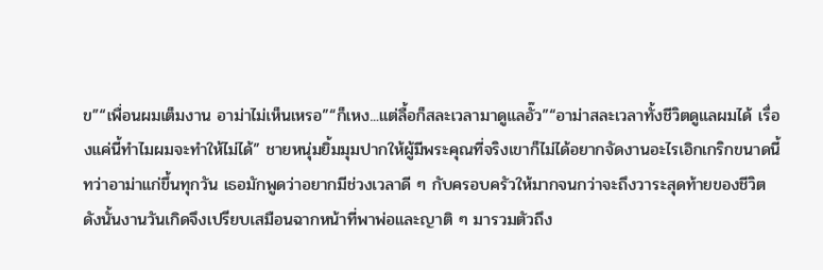ข”“เพื่อนผมเต็มงาน อาม่าไม่เห็นเหรอ”“ก็เหง...แต่ลื้อก็สละเวลามาดูแลอั๊ว”“อาม่าสละเวลาทั้งชีวิตดูแลผมได้ เรื่องแค่นี้ทำไมผมจะทำให้ไม่ได้” ชายหนุ่มยิ้มมุมปากให้ผู้มีพระคุณที่จริงเขาก็ไม่ได้อยากจัดงานอะไรเอิกเกริกขนาดนี้ ทว่าอาม่าแก่ขึ้นทุกวัน เธอมักพูดว่าอยากมีช่วงเวลาดี ๆ กับครอบครัวให้มากจนกว่าจะถึงวาระสุดท้ายของชีวิต ดังนั้นงานวันเกิดจึงเปรียบเสมือนฉากหน้าที่พาพ่อและญาติ ๆ มารวมตัวถึง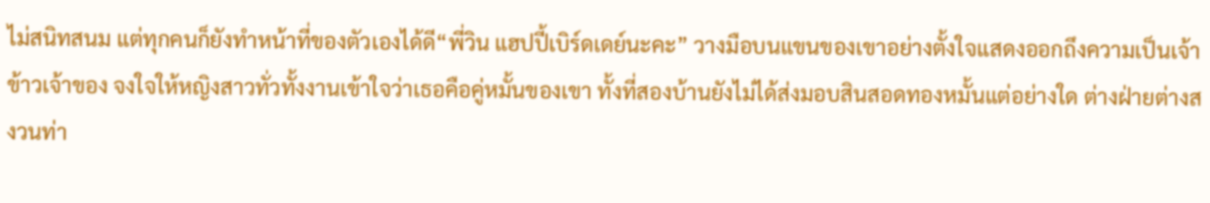ไม่สนิทสนม แต่ทุกคนก็ยังทำหน้าที่ของตัวเองได้ดี“พี่วิน แฮปปี้เบิร์ดเดย์นะคะ” วางมือบนแขนของเขาอย่างตั้งใจแสดงออกถึงความเป็นเจ้าข้าวเจ้าของ จงใจให้หญิงสาวทั่วทั้งงานเข้าใจว่าเธอคือคู่หมั้นของเขา ทั้งที่สองบ้านยังไม่ได้ส่งมอบสินสอดทองหมั้นแต่อย่างใด ต่างฝ่ายต่างสงวนท่า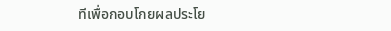ทีเพื่อกอบโกยผลประโย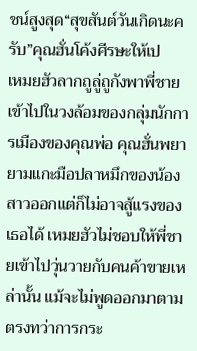ชน์สูงสุด“สุขสันต์วันเกิดนะครับ”คุณฮั่นโค้งศีรษะให้เป
เหมยฮัวลากถูลู่ถูกังพาพี่ชายเข้าไปในวงล้อมของกลุ่มนักการเมืองของคุณพ่อ คุณฮั่นพยายามแกะมือปลาหมึกของน้องสาวออกแต่ก็ไม่อาจสู้แรงของเธอได้ เหมยฮัวไม่ชอบให้พี่ชายเข้าไปวุ่นวายกับคนค้าขายเหล่านั้น แม้จะไม่พูดออกมาตามตรงทว่าการกระ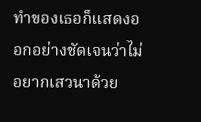ทำของเธอก็แสดงออกอย่างชัดเจนว่าไม่อยากเสวนาด้วย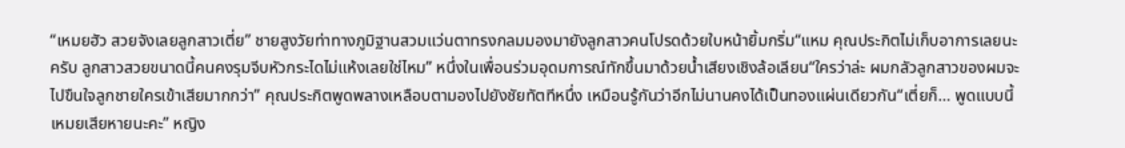“เหมยฮัว สวยจังเลยลูกสาวเตี่ย” ชายสูงวัยท่าทางภูมิฐานสวมแว่นตาทรงกลมมองมายังลูกสาวคนโปรดด้วยใบหน้ายิ้มกริ่ม“แหม คุณประกิตไม่เก็บอาการเลยนะครับ ลูกสาวสวยขนาดนี้คนคงรุมจีบหัวกระไดไม่แห้งเลยใช่ไหม” หนึ่งในเพื่อนร่วมอุดมการณ์ทักขึ้นมาด้วยน้ำเสียงเชิงล้อเลียน“ใครว่าล่ะ ผมกลัวลูกสาวของผมจะไปขืนใจลูกชายใครเข้าเสียมากกว่า” คุณประกิตพูดพลางเหลือบตามองไปยังชัยทัตทีหนึ่ง เหมือนรู้กันว่าอีกไม่นานคงได้เป็นทองแผ่นเดียวกัน“เตี่ยก็… พูดแบบนี้เหมยเสียหายนะคะ” หญิง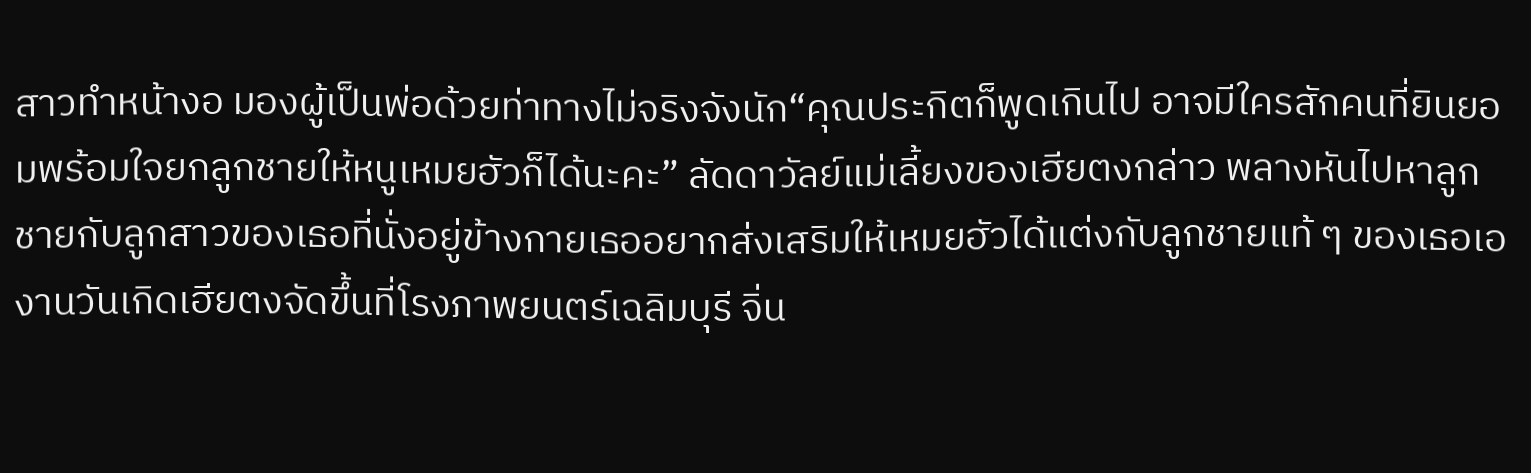สาวทำหน้างอ มองผู้เป็นพ่อด้วยท่าทางไม่จริงจังนัก“คุณประกิตก็พูดเกินไป อาจมีใครสักคนที่ยินยอมพร้อมใจยกลูกชายให้หนูเหมยฮัวก็ได้นะคะ” ลัดดาวัลย์แม่เลี้ยงของเฮียตงกล่าว พลางหันไปหาลูกชายกับลูกสาวของเธอที่นั่งอยู่ข้างกายเธออยากส่งเสริมให้เหมยฮัวได้แต่งกับลูกชายแท้ ๆ ของเธอเอ
งานวันเกิดเฮียตงจัดขึ้นที่โรงภาพยนตร์เฉลิมบุรี จิ่น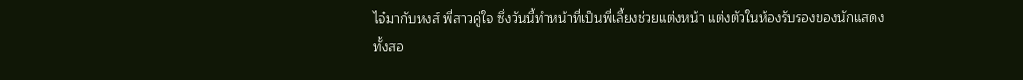ไจ๋มากับหงส์ พี่สาวคู่ใจ ซึ่งวันนี้ทำหน้าที่เป็นพี่เลี้ยงช่วยแต่งหน้า แต่งตัวในห้องรับรองของนักแสดง ทั้งสอ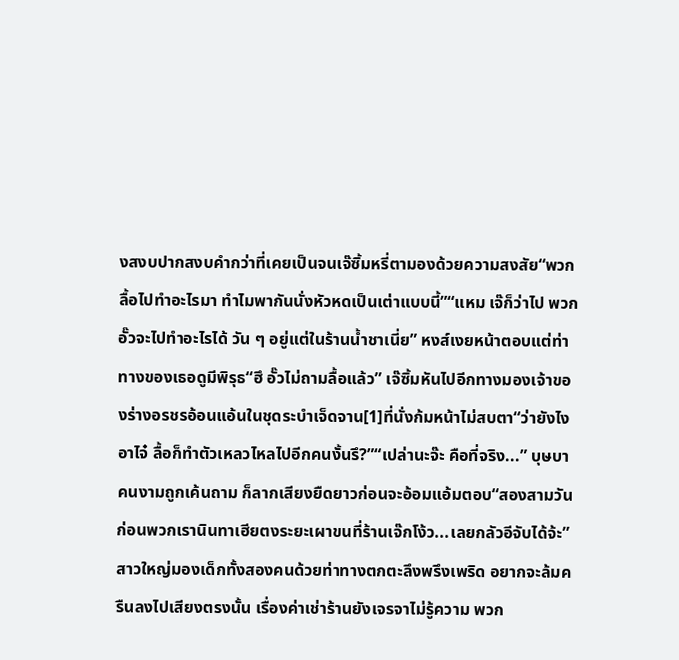งสงบปากสงบคำกว่าที่เคยเป็นจนเจ๊ซิ้มหรี่ตามองด้วยความสงสัย“พวกลื้อไปทำอะไรมา ทำไมพากันนั่งหัวหดเป็นเต่าแบบนี้”“แหม เจ๊ก็ว่าไป พวกอั๊วจะไปทำอะไรได้ วัน ๆ อยู่แต่ในร้านน้ำชาเนี่ย” หงส์เงยหน้าตอบแต่ท่าทางของเธอดูมีพิรุธ“ฮึ อั๊วไม่ถามลื้อแล้ว” เจ๊ซิ้มหันไปอีกทางมองเจ้าของร่างอรชรอ้อนแอ้นในชุดระบำเจ็ดจาน[1]ที่นั่งก้มหน้าไม่สบตา“ว่ายังไงอาไจ๋ ลื้อก็ทำตัวเหลวไหลไปอีกคนงั้นรึ?”“เปล่านะจ๊ะ คือที่จริง...” บุษบาคนงามถูกเค้นถาม ก็ลากเสียงยืดยาวก่อนจะอ้อมแอ้มตอบ“สองสามวันก่อนพวกเรานินทาเฮียตงระยะเผาขนที่ร้านเจ๊กโง้ว...เลยกลัวอีจับได้จ้ะ”สาวใหญ่มองเด็กทั้งสองคนด้วยท่าทางตกตะลึงพรึงเพริด อยากจะล้มครืนลงไปเสียงตรงนั้น เรื่องค่าเช่าร้านยังเจรจาไม่รู้ความ พวก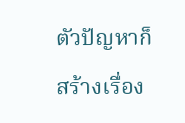ตัวปัญหาก็สร้างเรื่อง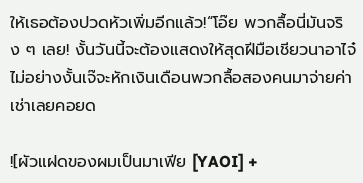ให้เธอต้องปวดหัวเพิ่มอีกแล้ว!“โอ๊ย พวกลื้อนี่มันจริง ๆ เลย! งั้นวันนี้จะต้องแสดงให้สุดฝีมือเชียวนาอาไจ๋ ไม่อย่างงั้นเจ๊จะหักเงินเดือนพวกลื้อสองคนมาจ่ายค่าเช่าเลยคอยด

![ผัวแฝดของผมเป็นมาเฟีย [YAOI] +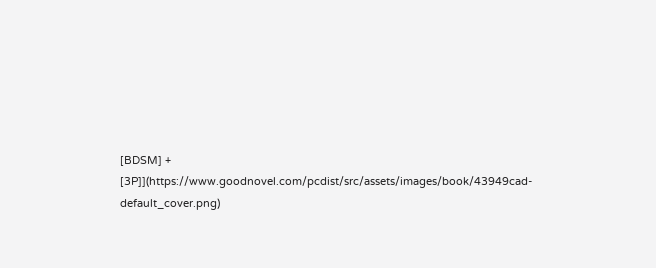[BDSM] + [3P]](https://www.goodnovel.com/pcdist/src/assets/images/book/43949cad-default_cover.png)